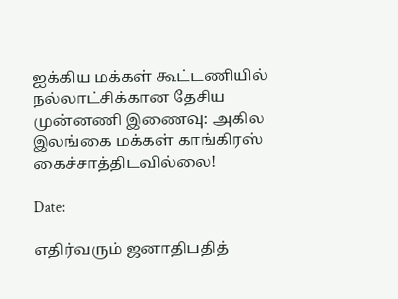ஐக்கிய மக்கள் கூட்டணியில் நல்லாட்சிக்கான தேசிய முன்னணி இணைவு: அகில இலங்கை மக்கள் காங்கிரஸ் கைச்சாத்திடவில்லை!

Date:

எதிர்வரும் ஜனாதிபதித்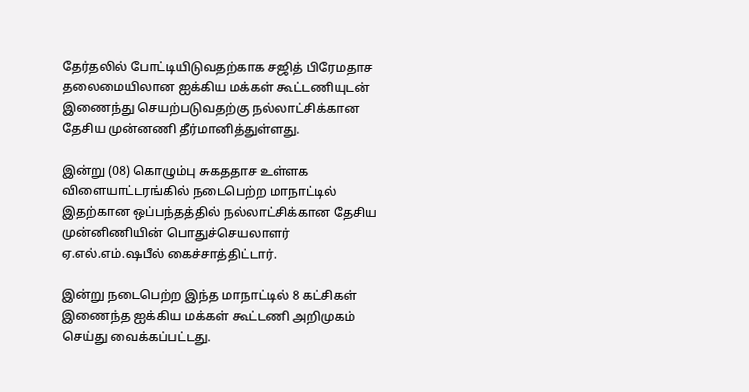தேர்தலில் போட்டியிடுவதற்காக சஜித் பிரேமதாச தலைமையிலான ஐக்கிய மக்கள் கூட்டணியுடன் இணைந்து செயற்படுவதற்கு நல்லாட்சிக்கான தேசிய முன்னணி தீர்மானித்துள்ளது.

இன்று (08) கொழும்பு சுகததாச உள்ளக விளையாட்டரங்கில் நடைபெற்ற மாநாட்டில் இதற்கான ஒப்பந்தத்தில் நல்லாட்சிக்கான தேசிய முன்னிணியின் பொதுச்செயலாளர் ஏ.எல்.எம்.ஷபீல் கைச்சாத்திட்டார்.

இன்று நடைபெற்ற இந்த மாநாட்டில் 8 கட்சிகள் இணைந்த ஐக்கிய மக்கள் கூட்டணி அறிமுகம் செய்து வைக்கப்பட்டது.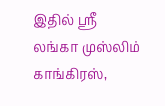இதில் ஸ்ரீ லங்கா முஸ்லிம் காங்கிரஸ்,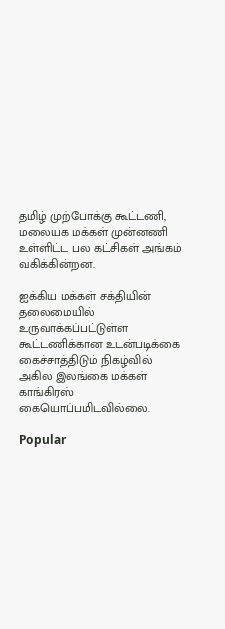தமிழ் முற்போக்கு கூட்டணி, மலையக மக்கள் முன்னணி உள்ளிட்ட பல கட்சிகள் அங்கம் வகிக்கின்றன.

ஐக்கிய மக்கள் சக்தியின் தலைமையில் உருவாக்கப்பட்டுள்ள கூட்டணிக்கான உடன்படிக்கை கைச்சாத்திடும் நிகழ்வில் அகில இலங்கை மக்கள் காங்கிரஸ் கையொப்பமிடவில்லை.

Popular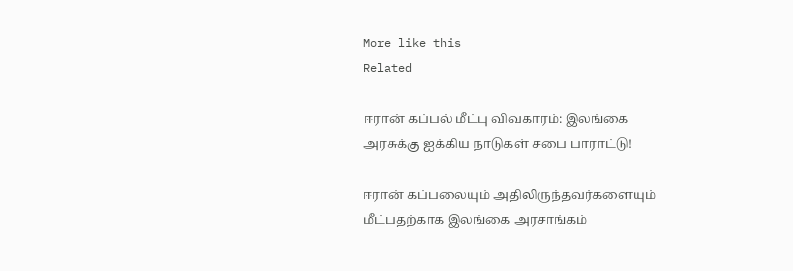More like this
Related

ஈரான் கப்பல் மீட்பு விவகாரம்: இலங்கை அரசுக்கு ஐக்கிய நாடுகள் சபை பாராட்டு!

ஈரான் கப்பலையும் அதிலிருந்தவர்களையும் மீட்பதற்காக இலங்கை அரசாங்கம்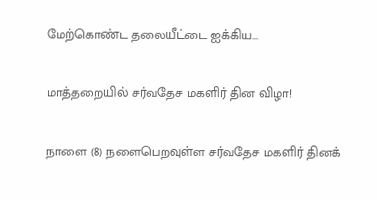மேற்கொண்ட தலையீட்டை ஐக்கிய...

மாத்தறையில் சர்வதேச மகளிர் தின விழா!

நாளை (8) நளைபெறவுள்ள சர்வதேச மகளிர் தினக்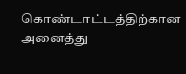கொண்டாட்டத்திற்கான அனைத்து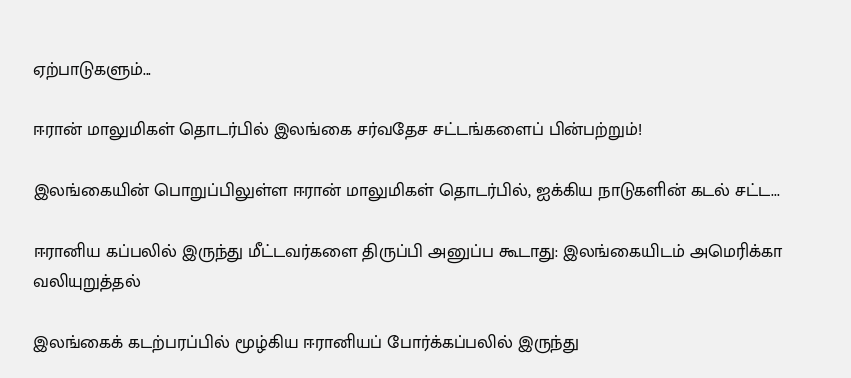ஏற்பாடுகளும்...

ஈரான் மாலுமிகள் தொடர்பில் இலங்கை சர்வதேச சட்டங்களைப் பின்பற்றும்!

இலங்கையின் பொறுப்பிலுள்ள ஈரான் மாலுமிகள் தொடர்பில், ஐக்கிய நாடுகளின் கடல் சட்ட...

ஈரானிய கப்பலில் இருந்து மீட்டவர்களை திருப்பி அனுப்ப கூடாது: இலங்கையிடம் அமெரிக்கா வலியுறுத்தல்

இலங்கைக் கடற்பரப்பில் மூழ்கிய ஈரானியப் போர்க்கப்பலில் இருந்து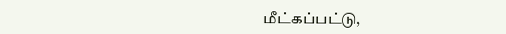மீட்கப்பட்டு,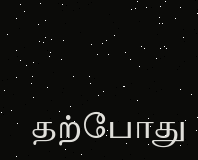தற்போது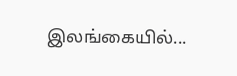இலங்கையில்...